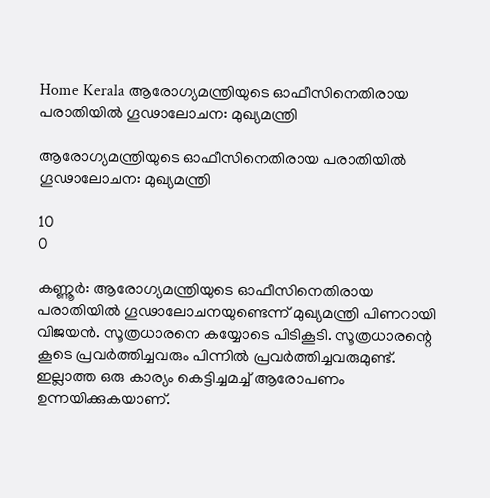Home Kerala ആരോഗ്യമന്ത്രിയുടെ ഓഫീസിനെതിരായ പരാതിയില്‍ ഗൂഢാലോചന: മുഖ്യമന്ത്രി

ആരോഗ്യമന്ത്രിയുടെ ഓഫീസിനെതിരായ പരാതിയില്‍ ഗൂഢാലോചന: മുഖ്യമന്ത്രി

10
0

കണ്ണൂര്‍: ആരോഗ്യമന്ത്രിയുടെ ഓഫീസിനെതിരായ പരാതിയില്‍ ഗൂഢാലോചനയുണ്ടെന്ന് മുഖ്യമന്ത്രി പിണറായി വിജയന്‍. സൂത്രധാരനെ കയ്യോടെ പിടികൂടി. സൂത്രധാരന്റെ കൂടെ പ്രവര്‍ത്തിച്ചവരും പിന്നില്‍ പ്രവര്‍ത്തിച്ചവരുമുണ്ട്. ഇല്ലാത്ത ഒരു കാര്യം കെട്ടിച്ചമച്ച് ആരോപണം ഉന്നയിക്കുകയാണ്.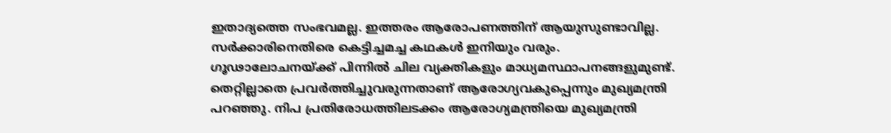ഇതാദ്യത്തെ സംഭവമല്ല. ഇത്തരം ആരോപണത്തിന് ആയുസുണ്ടാവില്ല. സര്‍ക്കാരിനെതിരെ കെട്ടിച്ചമച്ച കഥകള്‍ ഇനിയും വരും. ഗൂഢാലോചനയ്ക്ക് പിന്നില്‍ ചില വ്യക്തികളും മാധ്യമസ്ഥാപനങ്ങളുമുണ്ട്. തെറ്റില്ലാതെ പ്രവര്‍ത്തിച്ചുവരുന്നതാണ് ആരോഗ്യവകുപ്പെന്നും മുഖ്യമന്ത്രി പറഞ്ഞു. നിപ പ്രതിരോധത്തിലടക്കം ആരോഗ്യമന്ത്രിയെ മുഖ്യമന്ത്രി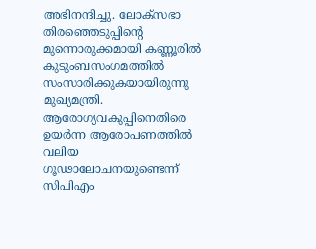അഭിനന്ദിച്ചു. ലോക്സഭാ തിരഞ്ഞെടുപ്പിന്റെ മുന്നൊരുക്കമായി കണ്ണൂരില്‍ കുടുംബസംഗമത്തില്‍ സംസാരിക്കുകയായിരുന്നു മുഖ്യമന്ത്രി. ആരോഗ്യവകുപ്പിനെതിരെ ഉയര്‍ന്ന ആരോപണത്തില്‍ വലിയ ഗൂഢാലോചനയുണ്ടെന്ന് സിപിഎം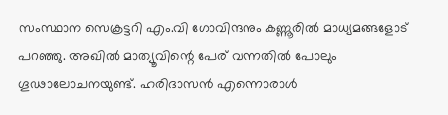സംസ്ഥാന സെക്രട്ടറി എം.വി ഗോവിന്ദനും കണ്ണൂരില്‍ മാധ്യമങ്ങളോട് പറഞ്ഞു. അഖില്‍ മാത്യൂവിന്റെ പേര് വന്നതില്‍ പോലും ഗൂഢാലോചനയുണ്ട്. ഹരിദാസന്‍ എന്നൊരാള്‍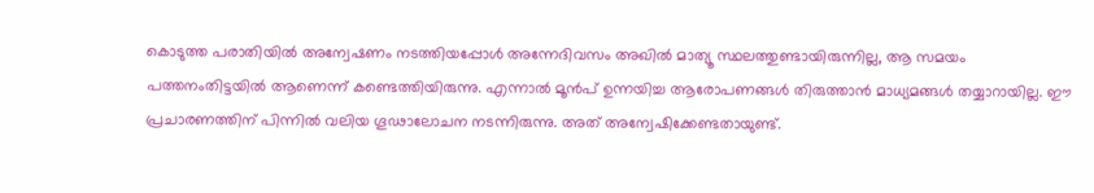കൊടുത്ത പരാതിയില്‍ അന്വേഷണം നടത്തിയപ്പോള്‍ അന്നേദിവസം അഖില്‍ മാത്യൂ സ്ഥലത്തുണ്ടായിരുന്നില്ല, ആ സമയം പത്തനംതിട്ടയില്‍ ആണെന്ന് കണ്ടെത്തിയിരുന്നു. എന്നാല്‍ മൂന്‍പ് ഉന്നയിച്ച ആരോപണങ്ങള്‍ തിരുത്താന്‍ മാധ്യമങ്ങള്‍ തയ്യാറായില്ല. ഈ പ്രചാരണത്തിന് പിന്നില്‍ വലിയ ഗൂഢാലോചന നടന്നിരുന്നു. അത് അന്വേഷിക്കേണ്ടതായുണ്ട്.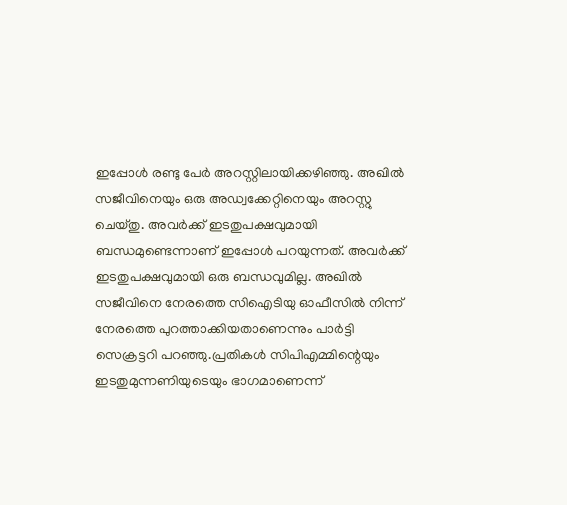ഇപ്പോള്‍ രണ്ടു പേര്‍ അറസ്റ്റിലായിക്കഴിഞ്ഞു. അഖില്‍ സജീവിനെയും ഒരു അഡ്വക്കേറ്റിനെയും അറസ്റ്റു ചെയ്തു. അവര്‍ക്ക് ഇടതുപക്ഷവുമായി ബന്ധമുണ്ടെന്നാണ് ഇപ്പോള്‍ പറയുന്നത്. അവര്‍ക്ക് ഇടതുപക്ഷവുമായി ഒരു ബന്ധവുമില്ല. അഖില്‍ സജീവിനെ നേരത്തെ സിഐടിയു ഓഫീസില്‍ നിന്ന് നേരത്തെ പുറത്താക്കിയതാണെന്നും പാര്‍ട്ടി സെക്രട്ടറി പറഞ്ഞു.പ്രതികള്‍ സിപിഎമ്മിന്റെയും ഇടതുമുന്നണിയുടെയും ഭാഗമാണെന്ന്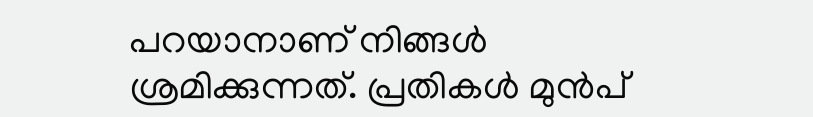പറയാനാണ് നിങ്ങള്‍ ശ്രമിക്കുന്നത്. പ്രതികള്‍ മുന്‍പ്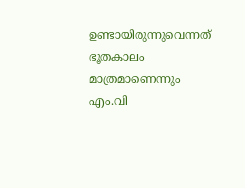ഉണ്ടായിരുന്നുവെന്നത് ഭൂതകാലം മാത്രമാണെന്നും എം.വി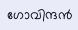ഗോവിന്ദന്‍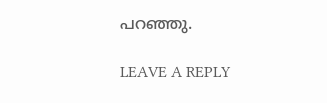പറഞ്ഞു.

LEAVE A REPLY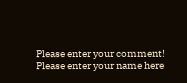Please enter your comment!
Please enter your name here